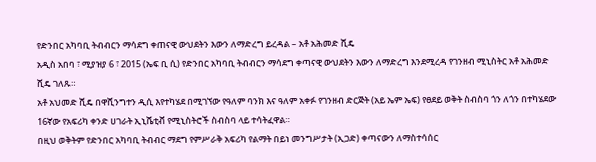የድንበር አካባቢ ትብብርን ማሳደግ ቀጠናዊ ውህደትን እውን ለማድረግ ይረዳል – አቶ አሕመድ ሺዴ
አዲስ አበባ ፣ ሚያዝያ 6 ፣ 2015 (ኤፍ ቢ ሲ) የድንበር አካባቢ ትብብርን ማሳደግ ቀጣናዊ ውህደትን እውን ለማድረግ እንደሚረዳ የገንዘብ ሚኒስትር አቶ አሕመድ ሺዴ ገለጹ።
አቶ አህመድ ሺዴ በዋሺንግተን ዲሲ እየተካሄደ በሚገኘው የዓለም ባንክ እና ዓለም አቀፉ የገንዘብ ድርጅት (አይ ኤም ኤፍ) የፀደይ ወቅት ስብስባ ጎን ለጎን በተካሄደው 16ኛው የአፍሪካ ቀንድ ሀገራት ኢኒሼቲቭ የሚኒስትሮች ስብስባ ላይ ተሳትፈዋል።
በዚህ ወቅትም የድንበር አካባቢ ትብብር ማደግ የምሥራቅ አፍሪካ የልማት በይነ መንግሥታት (ኢጋድ) ቀጣናውን ለማስተሳሰር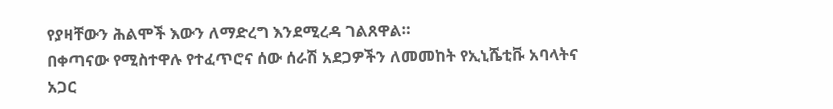የያዛቸውን ሕልሞች እውን ለማድረግ እንደሚረዳ ገልጸዋል።
በቀጣናው የሚስተዋሉ የተፈጥሮና ሰው ሰራሽ አደጋዎችን ለመመከት የኢኒሼቲቩ አባላትና አጋር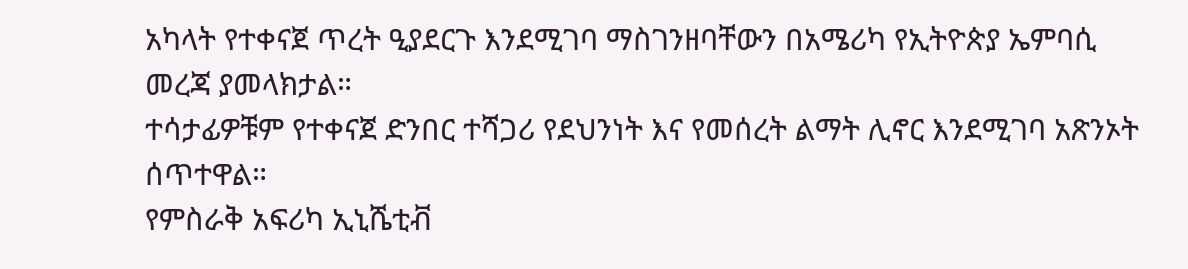አካላት የተቀናጀ ጥረት ዒያደርጉ እንደሚገባ ማስገንዘባቸውን በአሜሪካ የኢትዮጵያ ኤምባሲ መረጃ ያመላክታል።
ተሳታፊዎቹም የተቀናጀ ድንበር ተሻጋሪ የደህንነት እና የመሰረት ልማት ሊኖር እንደሚገባ አጽንኦት ሰጥተዋል።
የምስራቅ አፍሪካ ኢኒሼቲቭ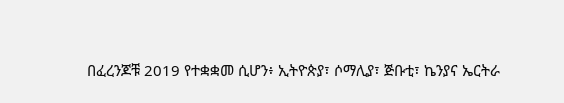በፈረንጆቹ 2019 የተቋቋመ ሲሆን፥ ኢትዮጵያ፣ ሶማሊያ፣ ጅቡቲ፣ ኬንያና ኤርትራ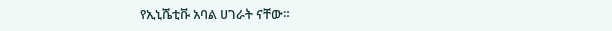የኢኒሼቲቩ አባል ሀገራት ናቸው።